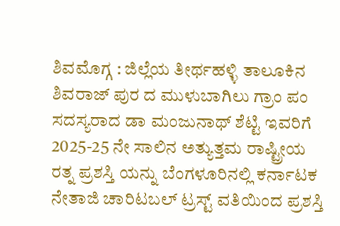ಶಿವಮೊಗ್ಗ : ಜಿಲ್ಲೆಯ ತೀರ್ಥಹಳ್ಳಿ ತಾಲೂಕಿನ ಶಿವರಾಜ್ ಪುರ ದ ಮುಳುಬಾಗಿಲು ಗ್ರಾಂ ಪಂ ಸದಸ್ಯರಾದ ಡಾ ಮಂಜುನಾಥ್ ಶೆಟ್ಟಿ ಇವರಿಗೆ 2025-25 ನೇ ಸಾಲಿನ ಅತ್ಯುತ್ತಮ ರಾಷ್ಟ್ರೀಯ ರತ್ನ ಪ್ರಶಸ್ತಿ ಯನ್ನು ಬೆಂಗಳೂರಿನಲ್ಲಿ ಕರ್ನಾಟಕ ನೇತಾಜಿ ಚಾರಿಟಬಲ್ ಟ್ರಸ್ಟ್ ವತಿಯಿಂದ ಪ್ರಶಸ್ತಿ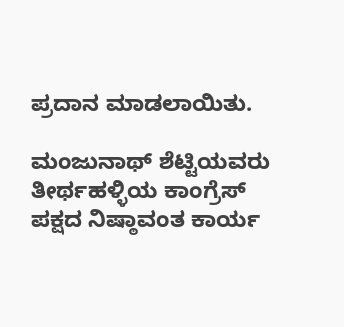ಪ್ರದಾನ ಮಾಡಲಾಯಿತು.

ಮಂಜುನಾಥ್ ಶೆಟ್ಟಿಯವರು ತೀರ್ಥಹಳ್ಳಿಯ ಕಾಂಗ್ರೆಸ್ ಪಕ್ಷದ ನಿಷ್ಠಾವಂತ ಕಾರ್ಯ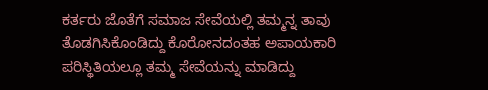ಕರ್ತರು ಜೊತೆಗೆ ಸಮಾಜ ಸೇವೆಯಲ್ಲಿ ತಮ್ಮನ್ನ ತಾವು ತೊಡಗಿಸಿಕೊಂಡಿದ್ದು ಕೊರೋನದಂತಹ ಅಪಾಯಕಾರಿ ಪರಿಸ್ಥಿತಿಯಲ್ಲೂ ತಮ್ಮ ಸೇವೆಯನ್ನು ಮಾಡಿದ್ದು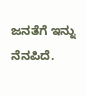ಜನತೆಗೆ ಇನ್ನು ನೆನಪಿದೆ.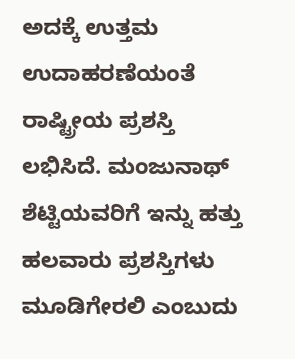ಅದಕ್ಕೆ ಉತ್ತಮ ಉದಾಹರಣೆಯಂತೆ ರಾಷ್ಟ್ರೀಯ ಪ್ರಶಸ್ತಿ ಲಭಿಸಿದೆ. ಮಂಜುನಾಥ್ ಶೆಟ್ಟಿಯವರಿಗೆ ಇನ್ನು ಹತ್ತು ಹಲವಾರು ಪ್ರಶಸ್ತಿಗಳು ಮೂಡಿಗೇರಲಿ ಎಂಬುದು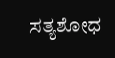ಸತ್ಯಶೋಧ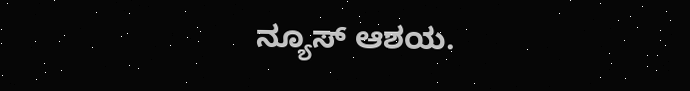ನ್ಯೂಸ್ ಆಶಯ.